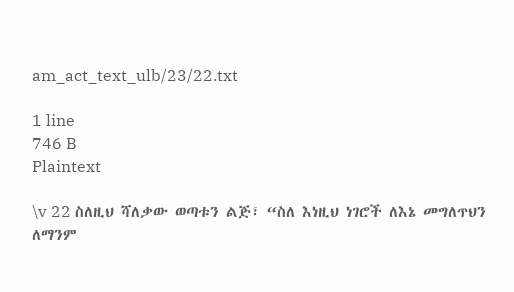am_act_text_ulb/23/22.txt

1 line
746 B
Plaintext

\v 22 ስለዚህ ሻለቃው ወጣቱን ልጅ፣ “ስለ እነዚህ ነገሮች ለእኔ መግለጥህን ለማንም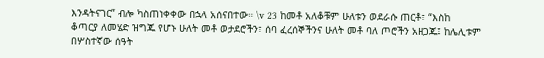እንዳትናገር” ብሎ ካስጠነቀቀው በኋላ አሰናበተው። \v 23 ከመቶ አለቆቹም ሁለቱን ወደራሱ ጠርቶ፣ “እስከ ቆጣርያ ለመሄድ ዝግጁ የሆኑ ሁለት መቶ ወታደሮችን፣ ሰባ ፈረሰኞችንና ሁለት መቶ ባለ ጦሮችን አዘጋጁ፤ ከሌሊቱም በሦስተኛው ሰዓት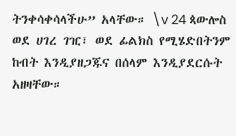ትንቀሳቀሳላችሁ” አላቸው። \v 24 ጳውሎስ ወደ ሀገረ ገዢ፣ ወደ ፊልክስ የሚሄድበትንም ከብት እንዲያዘጋጁና በሰላም እንዲያደርሱት አዘዛቸው።